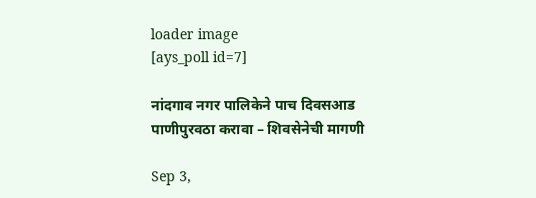loader image
[ays_poll id=7]

नांदगाव नगर पालिकेने पाच दिवसआड पाणीपुरवठा करावा – शिवसेनेची मागणी

Sep 3,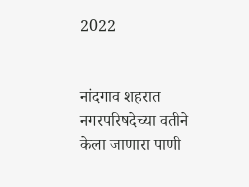2022


नांदगाव शहरात नगरपरिषदेच्या वतीने केला जाणारा पाणी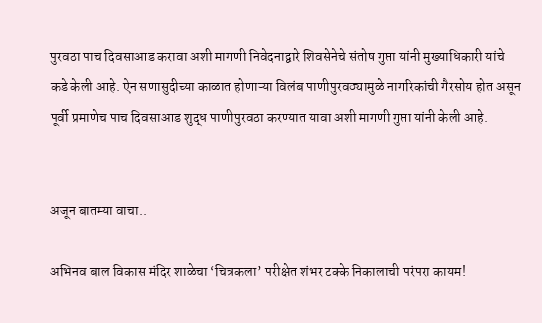पुरवठा पाच दिवसाआड करावा अशी मागणी निवेदनाद्वारे शिवसेनेचे संतोष गुप्ता यांनी मुख्याधिकारी यांचे कडे केली आहे. ऐन सणासुदीच्या काळात होणाऱ्या विलंब पाणीपुरवठ्यामुळे नागरिकांची गैरसोय होत असून पूर्वी प्रमाणेच पाच दिवसाआड शुद्ध पाणीपुरवठा करण्यात यावा अशी मागणी गुप्ता यांनी केली आहे.


अजून बातम्या वाचा..

अभिनव बाल विकास मंदिर शाळेचा ‘चित्रकला’ परीक्षेत शंभर टक्के निकालाची परंपरा कायम!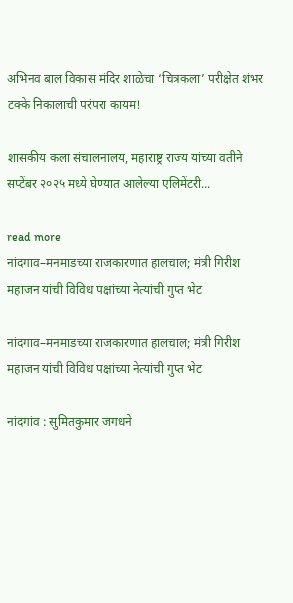अभिनव बाल विकास मंदिर शाळेचा ‘चित्रकला’ परीक्षेत शंभर टक्के निकालाची परंपरा कायम!

शासकीय कला संचालनालय, महाराष्ट्र राज्य यांच्या वतीने सप्टेंबर २०२५ मध्ये घेण्यात आलेल्या एलिमेंटरी...

read more
नांदगाव–मनमाडच्या राजकारणात हालचाल; मंत्री गिरीश महाजन यांची विविध पक्षांच्या नेत्यांची गुप्त भेट

नांदगाव–मनमाडच्या राजकारणात हालचाल; मंत्री गिरीश महाजन यांची विविध पक्षांच्या नेत्यांची गुप्त भेट

नांदगांव : सुमितकुमार जगधने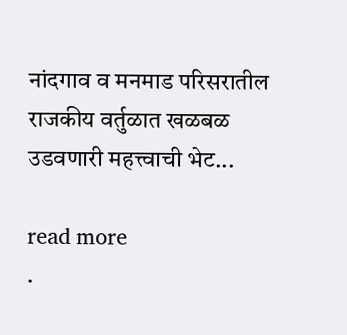नांदगाव व मनमाड परिसरातील राजकीय वर्तुळात खळबळ उडवणारी महत्त्वाची भेट...

read more
.